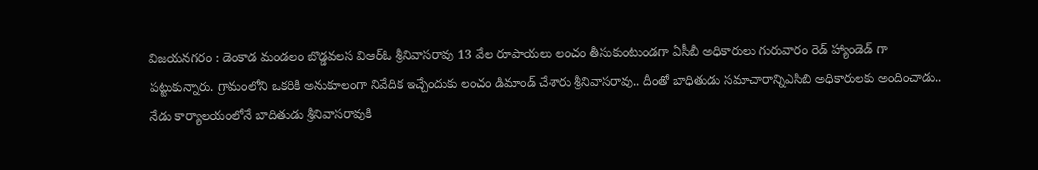విజయనగరం : డెంకాడ మండలం బొడ్డవలస విఆర్ఓ శ్రీనివాసరావు 13 వేల రూపాయలు లంచం తీసుకుంటుండగా ఏసీబీ అధికారులు గురువారం రెడ్ హ్యాండెడ్ గా పట్టుకున్నారు. గ్రామంలోని ఒకరికి అనుకూలంగా నివేదిక ఇచ్చేందుకు లంచం డిమాండ్ చేశారు శ్రీనివాసరావు.. దీంతో బాధితుడు సమాచారాన్నిఎసిబి అధికారులకు అందించాడు.. నేడు కార్యాలయంలోనే బాదితుడు శ్రీనివాసరావుకి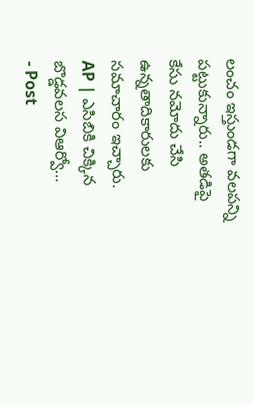లంచం ఇస్తుండగా వలపన్ని పట్టుకున్నారు.. అతడిపై కేసు నమోదు చేసి ఉన్నతాదికారులకు సమాచారం ఇచ్చారు.
AP | ఎసిబికి చిక్కిన బొడ్డవలస విఆర్వో…
- Post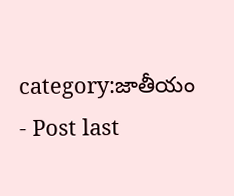category:జాతీయం
- Post last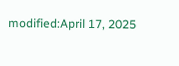modified:April 17, 2025